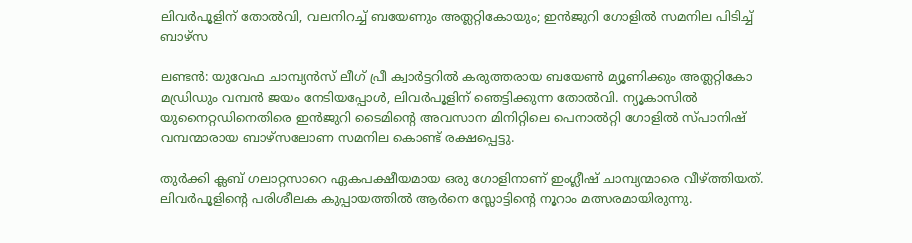ലിവർപൂളിന് തോൽവി, വലനിറച്ച് ബയേണും അത്ലറ്റികോയും; ഇൻജുറി ഗോളിൽ സമനില പിടിച്ച് ബാഴ്സ

ലണ്ടൻ: യുവേഫ ചാമ്പ്യൻസ് ലീഗ് പ്രീ ക്വാർട്ടറിൽ കരുത്തരായ ബയേൺ മ്യൂണിക്കും അത്ലറ്റികോ മഡ്രിഡും വമ്പൻ ജയം നേടിയപ്പോൾ, ലിവർപൂളിന് ഞെട്ടിക്കുന്ന തോൽവി. ന്യൂകാസിൽ യുനൈറ്റഡിനെതിരെ ഇൻജുറി ടൈമിന്‍റെ അവസാന മിനിറ്റിലെ പെനാൽറ്റി ഗോളിൽ സ്പാനിഷ് വമ്പന്മാരായ ബാഴ്സലോണ സമനില കൊണ്ട് രക്ഷപ്പെട്ടു.

തുർക്കി ക്ലബ് ഗലാറ്റസാറെ ഏകപക്ഷീയമായ ഒരു ഗോളിനാണ് ഇംഗ്ലീഷ് ചാമ്പ്യന്മാരെ വീഴ്ത്തിയത്. ലിവർപൂളിന്‍റെ പരിശീലക കുപ്പായത്തിൽ ആർനെ സ്ലോട്ടിന്‍റെ നൂറാം മത്സരമായിരുന്നു.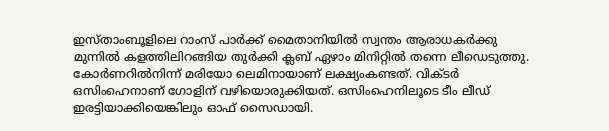ഇസ്താംബൂളിലെ റാംസ് പാർക്ക് മൈതാനിയിൽ സ്വന്തം ആരാധകർക്കു മുന്നിൽ കളത്തിലിറങ്ങിയ തുർക്കി ക്ലബ് ഏഴാം മിനിറ്റിൽ തന്നെ ലീഡെടുത്തു. കോർണറിൽനിന്ന് മരിയോ ലെമിനായാണ് ലക്ഷ്യംകണ്ടത്. വിക്ടർ ഒസിംഹെനാണ് ഗോളിന് വഴിയൊരുക്കിയത്. ഒസിംഹെനിലൂടെ ടീം ലീഡ് ഇരട്ടിയാക്കിയെങ്കിലും ഓഫ് സൈഡായി.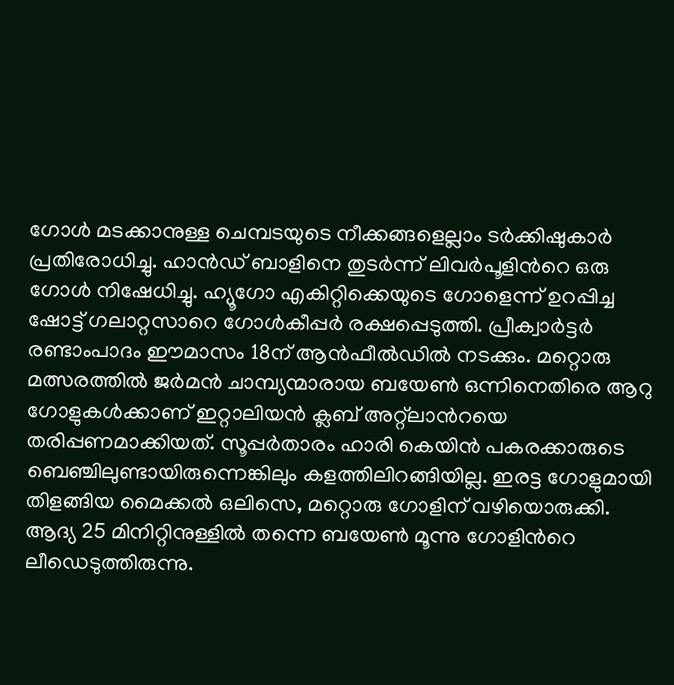ഗോൾ മടക്കാനുള്ള ചെമ്പടയുടെ നീക്കങ്ങളെല്ലാം ടർക്കിഷുകാർ പ്രതിരോധിച്ചു. ഹാൻഡ് ബാളിനെ തുടർന്ന് ലിവർപൂളിന്‍റെ ഒരു ഗോൾ നിഷേധിച്ചു. ഹ്യൂഗോ എകിറ്റിക്കെയുടെ ഗോളെന്ന് ഉറപ്പിച്ച ഷോട്ട് ഗലാറ്റസാറെ ഗോൾകീപ്പർ രക്ഷപ്പെടുത്തി. പ്രീക്വാർട്ടർ രണ്ടാംപാദം ഈമാസം 18ന് ആൻഫീൽഡിൽ നടക്കും. മറ്റൊരു മത്സരത്തിൽ ജർമൻ ചാമ്പ്യന്മാരായ ബയേൺ ഒന്നിനെതിരെ ആറു ഗോളുകൾക്കാണ് ഇറ്റാലിയൻ ക്ലബ് അറ്റ്ലാന്‍റയെ തരിപ്പണമാക്കിയത്. സൂപ്പർതാരം ഹാരി കെയിൻ പകരക്കാരുടെ ബെഞ്ചിലുണ്ടായിരുന്നെങ്കിലും കളത്തിലിറങ്ങിയില്ല. ഇരട്ട ഗോളുമായി തിളങ്ങിയ മൈക്കൽ ഒലിസെ, മറ്റൊരു ഗോളിന് വഴിയൊരുക്കി. ആദ്യ 25 മിനിറ്റിനുള്ളിൽ തന്നെ ബയേൺ മൂന്നു ഗോളിന്‍റെ ലീഡെടുത്തിരുന്നു.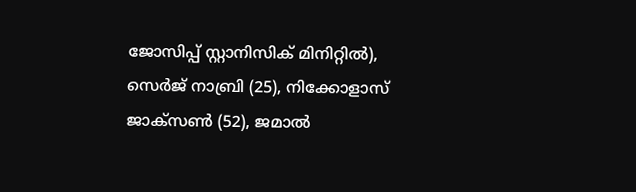ജോസിപ്പ് സ്റ്റാനിസിക് മിനിറ്റിൽ), സെർജ് നാബ്രി (25), നിക്കോളാസ് ജാക്സൺ (52), ജമാൽ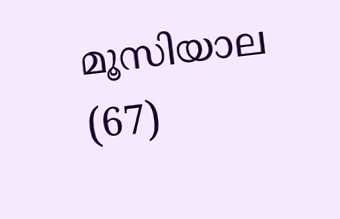മൂസിയാല (67)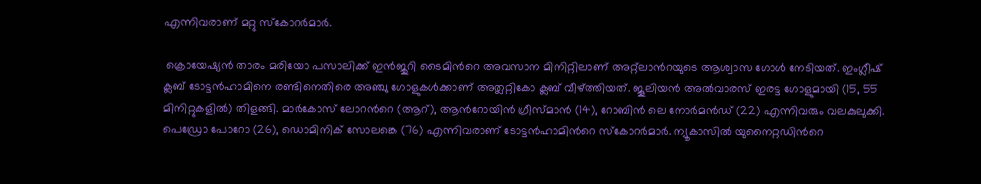എന്നിവരാണ് മറ്റു സ്കോറർമാർ.

 ക്രൊയേഷ്യൻ താരം മരിയോ പസാലിക്ക് ഇൻജുറി ടൈമിന്‍റെ അവസാന മിനിറ്റിലാണ് അറ്റ്ലാന്‍റയുടെ ആശ്വാസ ഗോൾ നേടിയത്. ഇംഗ്ലീഷ് ക്ലബ് ടോട്ടൻഹാമിനെ രണ്ടിനെതിരെ അഞ്ചു ഗോളുകൾക്കാണ് അത്ലറ്റികോ ക്ലബ് വീഴ്ത്തിയത്. ജൂലിയൻ അൽവാരസ് ഇരട്ട ഗോളുമായി (15, 55 മിനിറ്റുകളിൽ) തിളങ്ങി. മാർകോസ് ലോറന്‍റെ (ആറ്), ആന്‍റോയിൻ ഗ്രീസ്മാൻ (14), റോബിൻ ലെ നോർമൻഡ് (22) എന്നിവരും വലകുലുക്കി. പെഡ്രോ പോറോ (26), ഡൊമിനിക് സോലങ്കെ (76) എന്നിവരാണ് ടോട്ടൻഹാമിന്‍റെ സ്കോറർമാർ. ന്യൂകാസിൽ യുനൈറ്റഡിന്‍റെ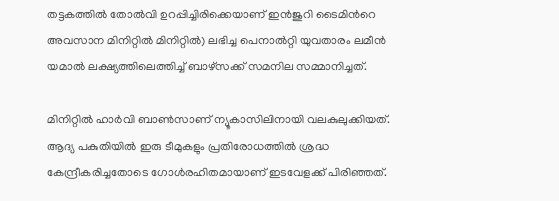തട്ടകത്തിൽ തോൽവി ഉറപ്പിച്ചിരിക്കെയാണ് ഇൻജുറി ടൈമിന്‍റെ അവസാന മിനിറ്റിൽ മിനിറ്റിൽ) ലഭിച്ച പെനാൽറ്റി യുവതാരം ലമീൻ യമാൽ ലക്ഷ്യത്തിലെത്തിച്ച് ബാഴ്സക്ക് സമനില സമ്മാനിച്ചത്.

മിനിറ്റിൽ ഹാർവി ബാൺസാണ് ന്യൂകാസിലിനായി വലകുലുക്കിയത്. ആദ്യ പകുതിയിൽ ഇരു ടീമുകളും പ്രതിരോധത്തിൽ ശ്രദ്ധ കേന്ദ്രീകരിച്ചതോടെ ഗോൾരഹിതമായാണ് ഇടവേളക്ക് പിരിഞ്ഞത്.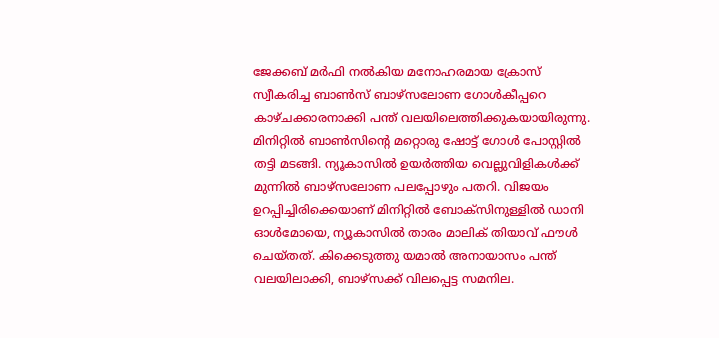ജേക്കബ് മർഫി നൽകിയ മനോഹരമായ ക്രോസ് സ്വീകരിച്ച ബാൺസ് ബാഴ്‌സലോണ ഗോൾകീപ്പറെ കാഴ്ചക്കാരനാക്കി പന്ത് വലയിലെത്തിക്കുകയായിരുന്നു. മിനിറ്റിൽ ബാൺസിന്റെ മറ്റൊരു ഷോട്ട് ഗോൾ പോസ്റ്റിൽ തട്ടി മടങ്ങി. ന്യൂകാസിൽ ഉയർത്തിയ വെല്ലുവിളികൾക്ക് മുന്നിൽ ബാഴ്‌സലോണ പലപ്പോഴും പതറി. വിജയം ഉറപ്പിച്ചിരിക്കെയാണ് മിനിറ്റിൽ ബോക്സിനുള്ളിൽ ഡാനി ഓൾമോയെ, ന്യൂകാസിൽ താരം മാലിക് തിയാവ് ഫൗൾ ചെയ്തത്. കിക്കെടുത്തു യമാൽ അനായാസം പന്ത് വലയിലാക്കി, ബാഴ്സക്ക് വിലപ്പെട്ട സമനില.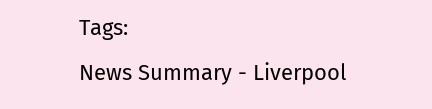Tags:
News Summary - Liverpool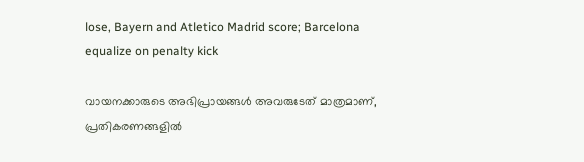lose, Bayern and Atletico Madrid score; Barcelona equalize on penalty kick

വായനക്കാരുടെ അഭിപ്രായങ്ങള്‍ അവരുടേത് മാത്രമാണ്, പ്രതികരണങ്ങളിൽ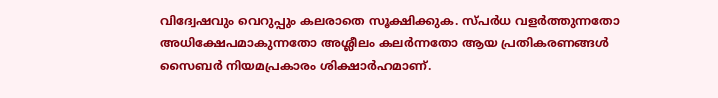വിദ്വേഷവും വെറുപ്പും കലരാതെ സൂക്ഷിക്കുക. സ്പർധ വളർത്തുന്നതോ അധിക്ഷേപമാകുന്നതോ അശ്ലീലം കലർന്നതോ ആയ പ്രതികരണങ്ങൾ സൈബർ നിയമപ്രകാരം ശിക്ഷാർഹമാണ്.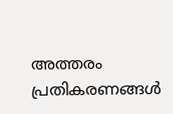അത്തരം പ്രതികരണങ്ങൾ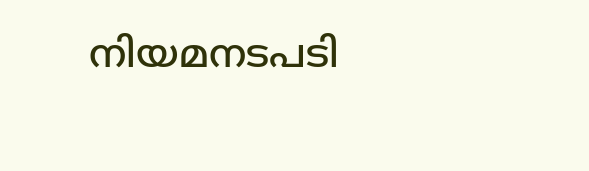നിയമനടപടി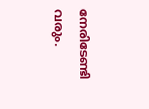നേരിടേണ്ടി വരും.